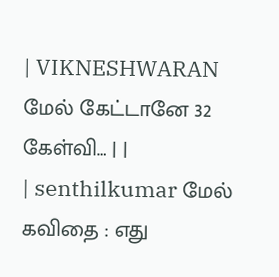| VIKNESHWARAN மேல் கேட்டானே 32 கேள்வி… | |
| senthilkumar மேல் கவிதை : எது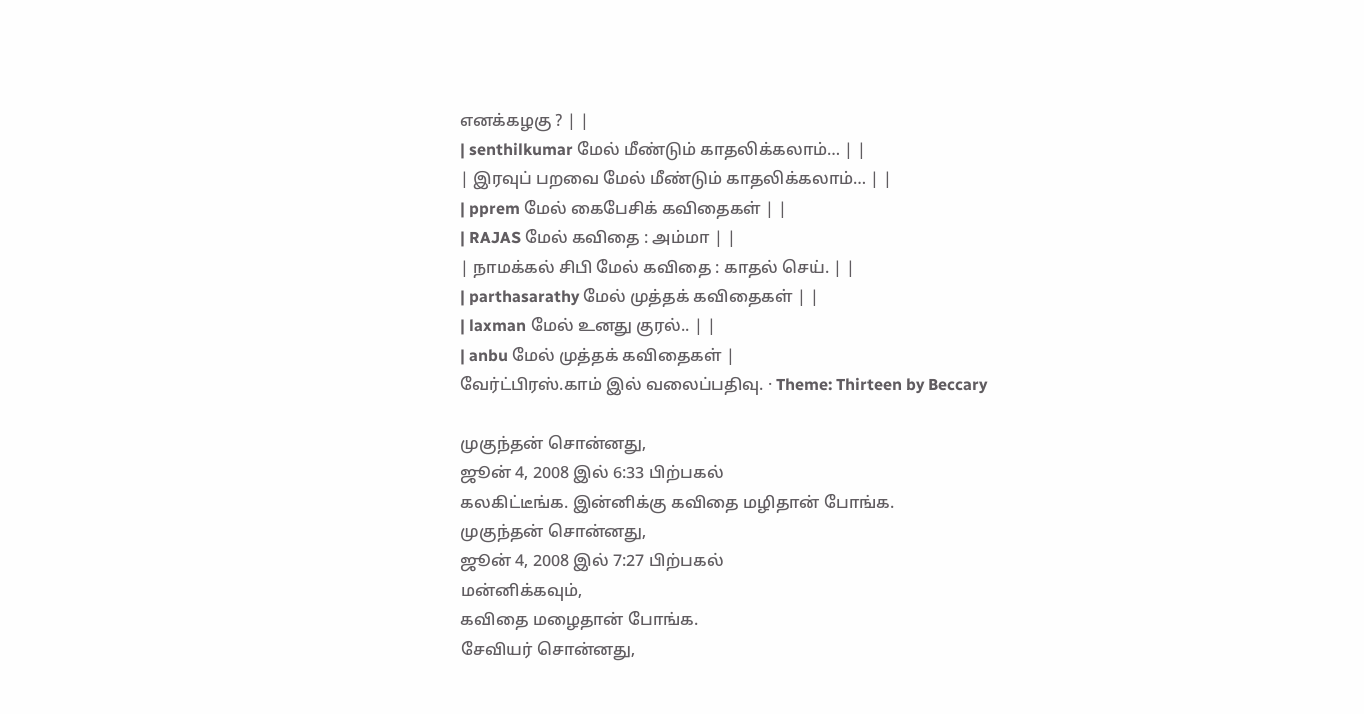எனக்கழகு ? | |
| senthilkumar மேல் மீண்டும் காதலிக்கலாம்… | |
| இரவுப் பறவை மேல் மீண்டும் காதலிக்கலாம்… | |
| pprem மேல் கைபேசிக் கவிதைகள் | |
| RAJAS மேல் கவிதை : அம்மா | |
| நாமக்கல் சிபி மேல் கவிதை : காதல் செய். | |
| parthasarathy மேல் முத்தக் கவிதைகள் | |
| laxman மேல் உனது குரல்.. | |
| anbu மேல் முத்தக் கவிதைகள் |
வேர்ட்பிரஸ்.காம் இல் வலைப்பதிவு. · Theme: Thirteen by Beccary

முகுந்தன் சொன்னது,
ஜூன் 4, 2008 இல் 6:33 பிற்பகல்
கலகிட்டீங்க. இன்னிக்கு கவிதை மழிதான் போங்க.
முகுந்தன் சொன்னது,
ஜூன் 4, 2008 இல் 7:27 பிற்பகல்
மன்னிக்கவும்,
கவிதை மழைதான் போங்க.
சேவியர் சொன்னது,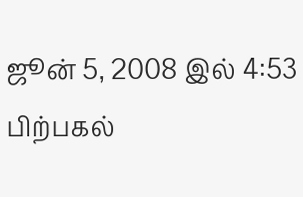ஜூன் 5, 2008 இல் 4:53 பிற்பகல்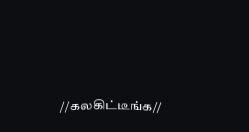//கலகிட்டீங்க//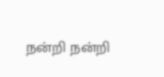நன்றி நன்றி